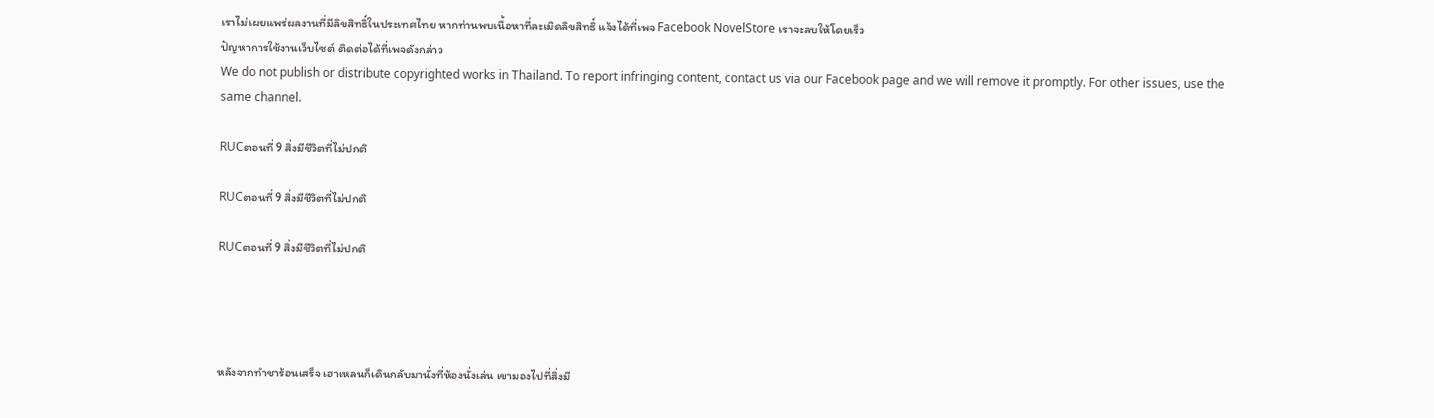เราไม่เผยแพร่ผลงานที่มีลิขสิทธิ์ในประเทศไทย หากท่านพบเนื้อหาที่ละเมิดลิขสิทธิ์ แจ้งได้ที่เพจ Facebook NovelStore เราจะลบให้โดยเร็ว
ปัญหาการใช้งานเว็บไซต์ ติดต่อได้ที่เพจดังกล่าว
We do not publish or distribute copyrighted works in Thailand. To report infringing content, contact us via our Facebook page and we will remove it promptly. For other issues, use the same channel.

RUCตอนที่ 9 สิ่งมีชีวิตที่ไม่ปกติ

RUCตอนที่ 9 สิ่งมีชีวิตที่ไม่ปกติ

RUCตอนที่ 9 สิ่งมีชีวิตที่ไม่ปกติ




หลังจากทำชาร้อนเสร็จ เฮาเหลนก็เดินกลับมานั่งที่ห้องนั่งเล่น เขามองไปที่สิ่งมี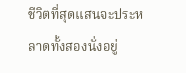ชีวิตที่สุดแสนจะประหลาดทั้งสองนั่งอยู่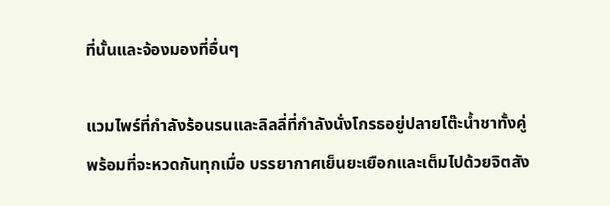ที่นั้นและจ้องมองที่อื่นๆ

แวมไพร์ที่กำลังร้อนรนและลิลลี่ที่กำลังนั่งโกรธอยู่ปลายโต๊ะน้ำชาทั้งคู่พร้อมที่จะหวดกันทุกเมื่อ บรรยากาศเย็นยะเยือกและเต็มไปด้วยจิตสัง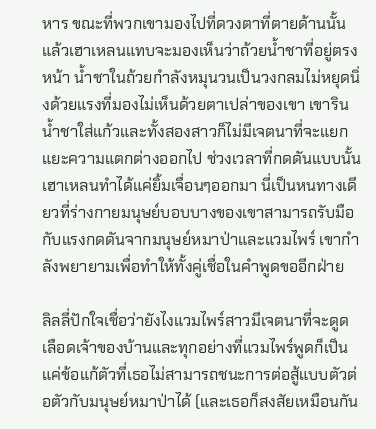หาร ขณะที่พวกเขามองไปที่ดวงตาที่ตายด้านนั้นแล้วเฮาเหลนแทบจะมองเห็นว่าถ้วยน้ำชาที่อยู่ตรงหน้า น้ำชาในถ้วยกำลังหมุนวนเป็นวงกลมไม่หยุดนิ่งด้วยแรงที่มองไม่เห็นด้วยตาเปล่าของเขา เขารินน้ำชาใส่แก้วและทั้งสองสาวก็ไม่มีเจตนาที่จะแยกแยะความแตกต่างออกไป ช่วงเวลาที่กดดันแบบนั้นเฮาเหลนทำได้แค่ยิ้มเจื่อนๆออกมา นี่เป็นหนทางเดียวที่ร่างกายมนุษย์บอบบางของเขาสามารถรับมือกับแรงกดดันจากมนุษย์หมาป่าและแวมไพร์ เขากำลังพยายามเพื่อทำให้ทั้งคู่เชื่อในคำพูดขออีกฝ่าย

ลิลลี่ปักใจเชื่อว่ายังไงแวมไพร์สาวมีเจตนาที่จะดูดเลือดเจ้าของบ้านและทุกอย่างที่แวมไพร์พูดก็เป็นแค่ข้อแก้ตัวที่เธอไม่สามารถชนะการต่อสู้แบบตัวต่อตัวกับมนุษย์หมาป่าได้ (และเธอก็สงสัยเหมือนกัน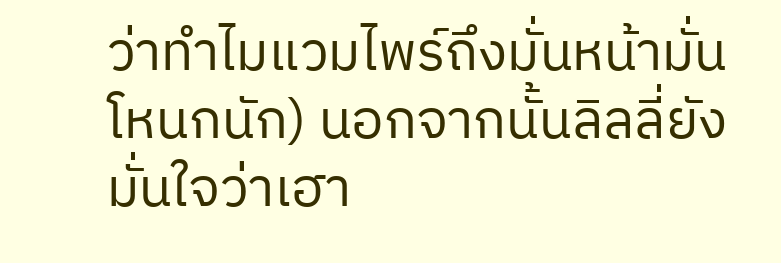ว่าทำไมแวมไพร์ถึงมั่นหน้ามั่นโหนกนัก) นอกจากนั้นลิลลี่ยังมั่นใจว่าเฮา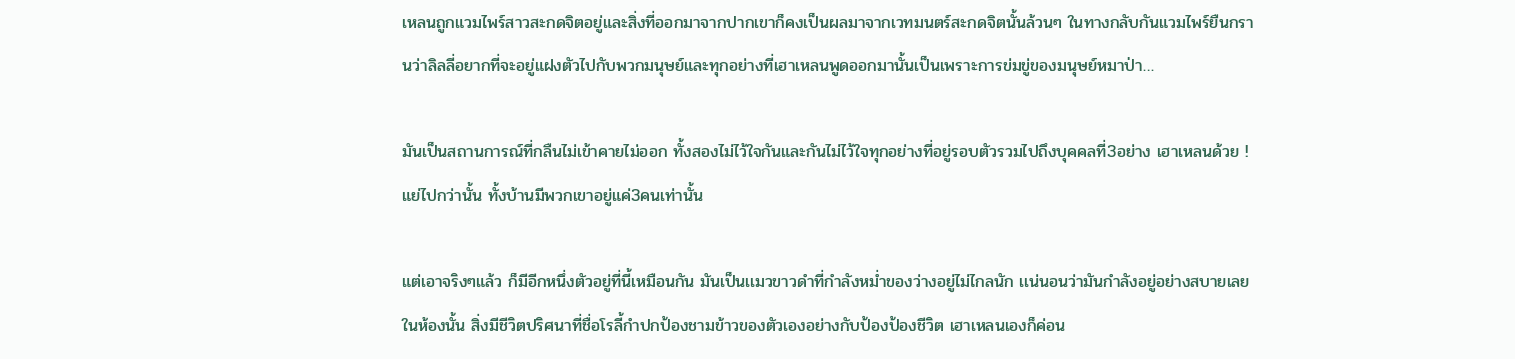เหลนถูกแวมไพร์สาวสะกดจิตอยู่และสิ่งที่ออกมาจากปากเขาก็คงเป็นผลมาจากเวทมนตร์สะกดจิตนั้นล้วนๆ ในทางกลับกันแวมไพร์ยืนกรานว่าลิลลี่อยากที่จะอยู่แฝงตัวไปกับพวกมนุษย์และทุกอย่างที่เฮาเหลนพูดออกมานั้นเป็นเพราะการข่มขู่ของมนุษย์หมาป่า…

มันเป็นสถานการณ์ที่กลืนไม่เข้าคายไม่ออก ทั้งสองไม่ไว้ใจกันและกันไม่ไว้ใจทุกอย่างที่อยู่รอบตัวรวมไปถึงบุคคลที่3อย่าง เฮาเหลนด้วย ! แย่ไปกว่านั้น ทั้งบ้านมีพวกเขาอยู่แค่3คนเท่านั้น

แต่เอาจริงๆแล้ว ก็มีอีกหนึ่งตัวอยู่ที่นี้เหมือนกัน มันเป็นเเมวขาวดำที่กำลังหม่ำของว่างอยู่ไม่ไกลนัก เเน่นอนว่ามันกำลังอยู่อย่างสบายเลยในห้องนั้น สิ่งมีชีวิตปริศนาที่ชื่อโรลี้กำปกป้องชามข้าวของตัวเองอย่างกับป้องป้องชีวิต เฮาเหลนเองก็ค่อน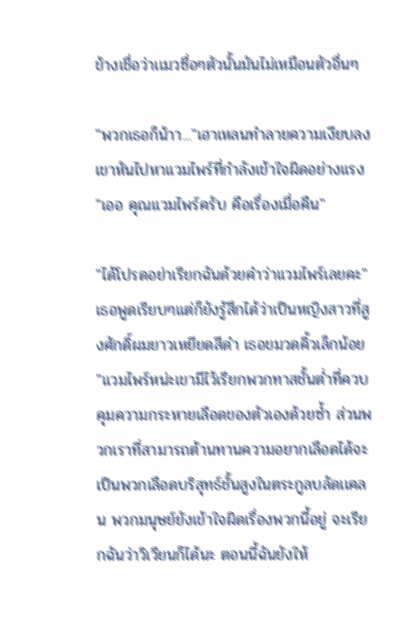ข้างเชื่อว่าเเมวซื่อๆตัวนั้นมันไม่เหมือนตัวอื่นๆ

"พวกเธอก็น้าา..."เฮาเหลนทำลายความเงียบลง เขาหันไปหาเเวมไพร์ที่กำลังเข้าใจผิดอย่างเเรง "เออ คุณเเวมไพร์ครับ คือเรื่องเมื่อคืน"

"ได้โปรดอย่าเรียกฉันด้วยคำว่าเเวมไพร์เลยคะ"เธอพูดเรียบๆเเต่ก็ยังรู้สึกได้ว่าเป็นหญิงสาวที่สูงศักดิ์ผมยาวเหยียดสีดำ เธอขมวดคิ้วเล็กน้อย "เเวมไพร์หน่ะเขามีไว้เรียกพวกทาสชั้นต่ำที่ควบคุมความกระหายเลือดของตัวเองด้วยซ้ำ ส่วนพวกเราที่สามารถต้านทานความอยากเลือดได้จะเป็นพวกเลือดบริสุทธ์ชั้นสูงในตระกูลบลัดเเคลน พวกมนุษย์ยังเข้าใจผิดเรื่องพวกนี้อยู่ จะเรียกฉันว่าวิเวียนก็ได้นะ ตอนนี้ฉันยังให้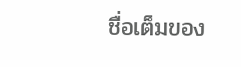ชื่อเต็มของ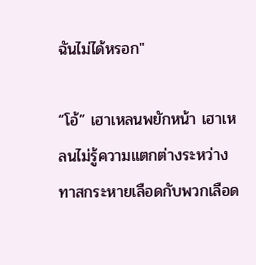ฉันไม่ได้หรอก"

“โอ้” เฮาเหลนพยักหน้า เฮาเหลนไม่รู้ความแตกต่างระหว่างทาสกระหายเลือดกับพวกเลือด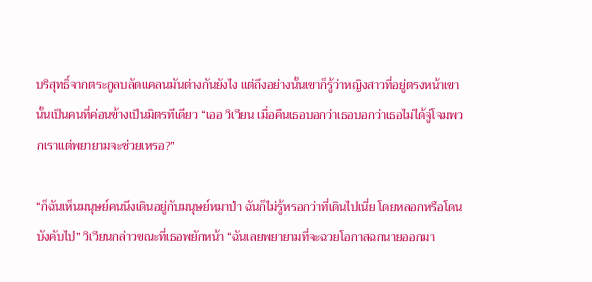บริสุทธิ์จากตระกูลบลัดแคลนมันต่างกันยังไง แต่ถึงอย่างนั้นเขาก็รู้ว่าหญิงสาวที่อยู่ตรงหน้าเขานั้นเป็นคนที่ค่อนข้างเป็นมิตรทีเดียว “เออ วิเวียน เมื่อคืนเธอบอกว่าเธอบอกว่าเธอไม่ได้จู่โจมพวกเราแต่พยายามจะช่วยเหรอ?”

“ก็ฉันเห็นมนุษย์คนนึงเดินอยู่กับมนุษย์หมาป่า ฉันก็ไม่รู้หรอกว่าที่เดินไปเนี่ย โดยหลอกหรือโดนบังคับไป” วิเวียนกล่าวขณะที่เธอพยักหน้า “ฉันเลยพยายามที่จะฉวยโอกาสฉกนายออกมา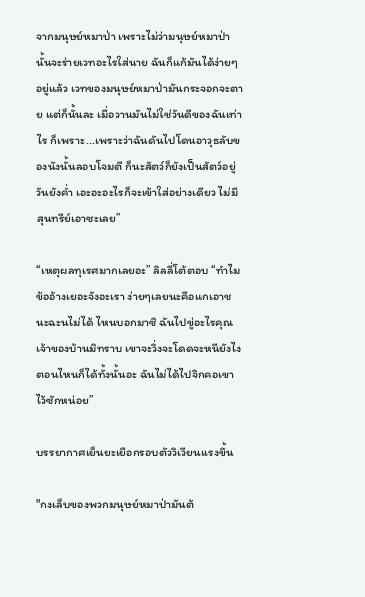จากมนุษย์หมาป่า เพราะไม่ว่ามนุษย์หมาป่านั้นจะร่ายเวทอะไรใส่นาย ฉันก็แก้มันได้ง่ายๆอยู่แล้ว เวทของมนุษย์หมาป่ามันกระจอกจะตาย แต่ก็นั้นละ เมื่อวานมันไม่ใช่วันดีของฉันเท่าไร ก็เพราะ...เพราะว่าฉันดันไปโดนอาวุธลับของนังนั้นลอบโจมตี ก็นะสัตว์ก็ยังเป็นสัตว์อยู่วันยังค่ำ เอะอะอะไรก็จะเข้าใส่อย่างเดียว ไม่มีสุนทรีย์เอาซะเลย”

“เหตุผลทุเรศมากเลยอะ” ลิลลี่โต้ตอบ “ทำไมข้ออ้างเยอะจังอะเรา ง่ายๆเลยนะคือแกเอาชนะฉะนไม่ได้ ไหนบอกมาซิ ฉันไปขู่อะไรคุณเจ้าของบ้านมิทราบ เขาจะวิ่งจะโดดจะหนียังไงตอนไหนก็ได้ทั้งนั้นอะ ฉันไม่ได้ไปจิกคอเขาไว้ซักหน่อย”

บรรยากาศเย็นยะเยือกรอบตัววิเวียนเเรงขึ้น

"กงเล็บของพวกมนุษย์หมาป่ามันต้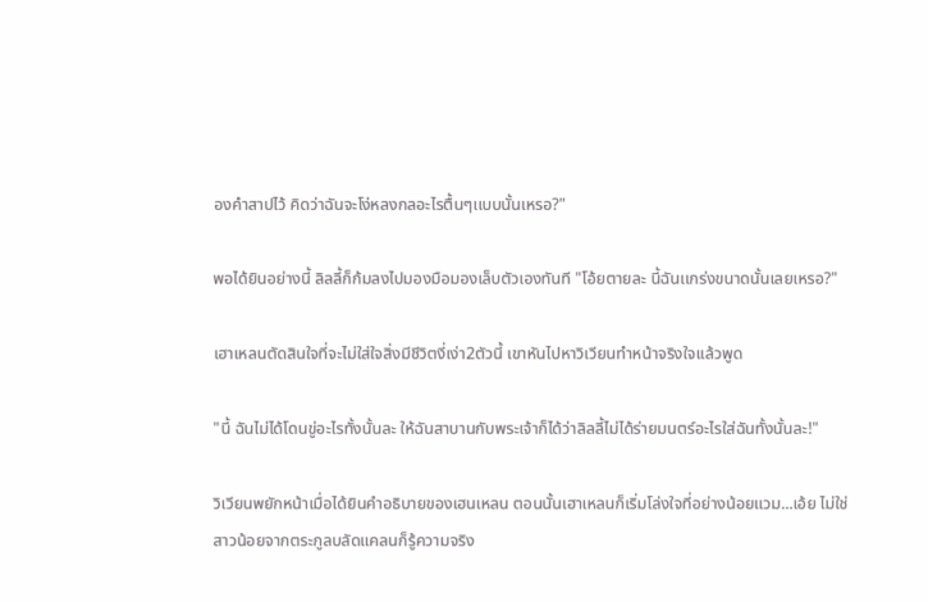องคำสาปไว้ คิดว่าฉันจะโง่หลงกลอะไรตื้นๆเเบบนั้นเหรอ?"

พอได้ยินอย่างนี้ ลิลลี้ก็ก้มลงไปมองมือมองเล็บตัวเองทันที "โอ้ยตายละ นี้ฉันเเกร่งขนาดนั้นเลยเหรอ?"

เฮาเหลนตัดสินใจที่จะไม่ใส่ใจสิ่งมีชีวิตงี่เง่า2ตัวนี้ เขาหันไปหาวิเวียนทำหน้าจริงใจเเล้วพูด

"นี้ ฉันไม่ได้โดนขู่อะไรทั้งนั้นละ ให้ฉันสาบานกับพระเจ้าก็ได้ว่าลิลลี้ไม่ได้ร่ายมนตร์อะไรใส่ฉันทั้งนั้นละ!"

วิเวียนพยักหน้าเมื่อได้ยินคำอธิบายของเฮนเหลน ตอนนั้นเฮาเหลนก็เริ่มโล่งใจที่อย่างน้อยแวม...เอ้ย ไม่ใช่ สาวน้อยจากตระกูลบลัดแคลนก็รู้ความจริง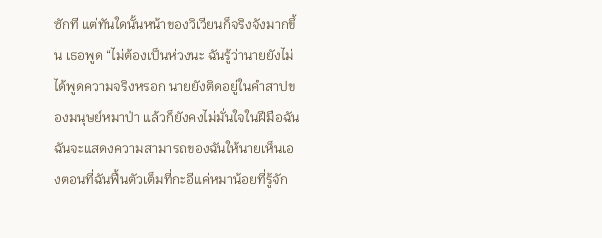ซักที แต่ทันใดนั้นหน้าของวิเวียนก็จริงจังมากขึ้น เธอพูด “ไม่ต้องเป็นห่วงนะ ฉันรู้ว่านายยังไม่ได้พูดความจริงหรอก นายยังติดอยู่ในคำสาปของมนุษย์หมาป่า แล้วก็ยังคงไม่มั่นใจในฝีมือฉัน ฉันจะแสดงความสามารถของฉันให้นายเห็นเองตอนที่ฉันฟื้นตัวเต็มที่กะอีแค่หมาน้อยที่รู้จัก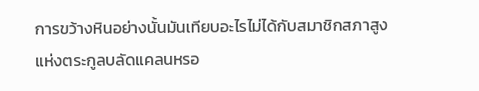การขว้างหินอย่างนั้นมันเทียบอะไรไม่ได้กับสมาชิกสภาสูงแห่งตระกูลบลัดแคลนหรอ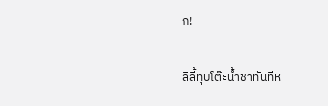ก!

ลิลี้ทุบโต๊ะน้ำชาทันทีห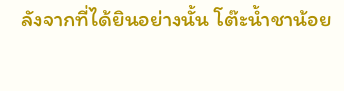ลังจากที่ได้ยินอย่างนั้น โต๊ะน้ำชาน้อย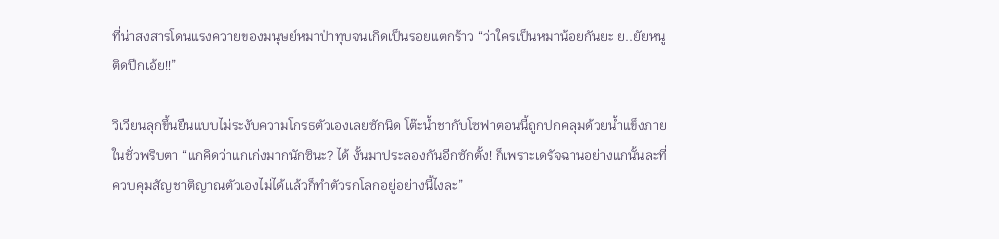ที่น่าสงสารโดนแรงควายของมนุษย์หมาป่าทุบจนเกิดเป็นรอยแตกร้าว “ว่าใครเป็นหมาน้อยกันยะ ย..ยัยหนูติดปีกเอ้ย!!”

วิเวียนลุกขึ้นยืนแบบไม่ระงับความโกรธตัวเองเลยซักนิด โต๊ะน้ำชากับโซฟาตอนนี้ถูกปกคลุมด้วยน้ำแข็งภายในชั่วพริบตา “แกคิดว่าแกเก่งมากนักซินะ? ได้ งั้นมาประลองกันอีกซักตั้ง! ก็เพราะเดรัจฉานอย่างแกนั้นละที่ควบคุมสัญชาติญาณตัวเองไม่ได้เเล้วก็ทำตัวรกโลกอยู่อย่างนี้ไงละ”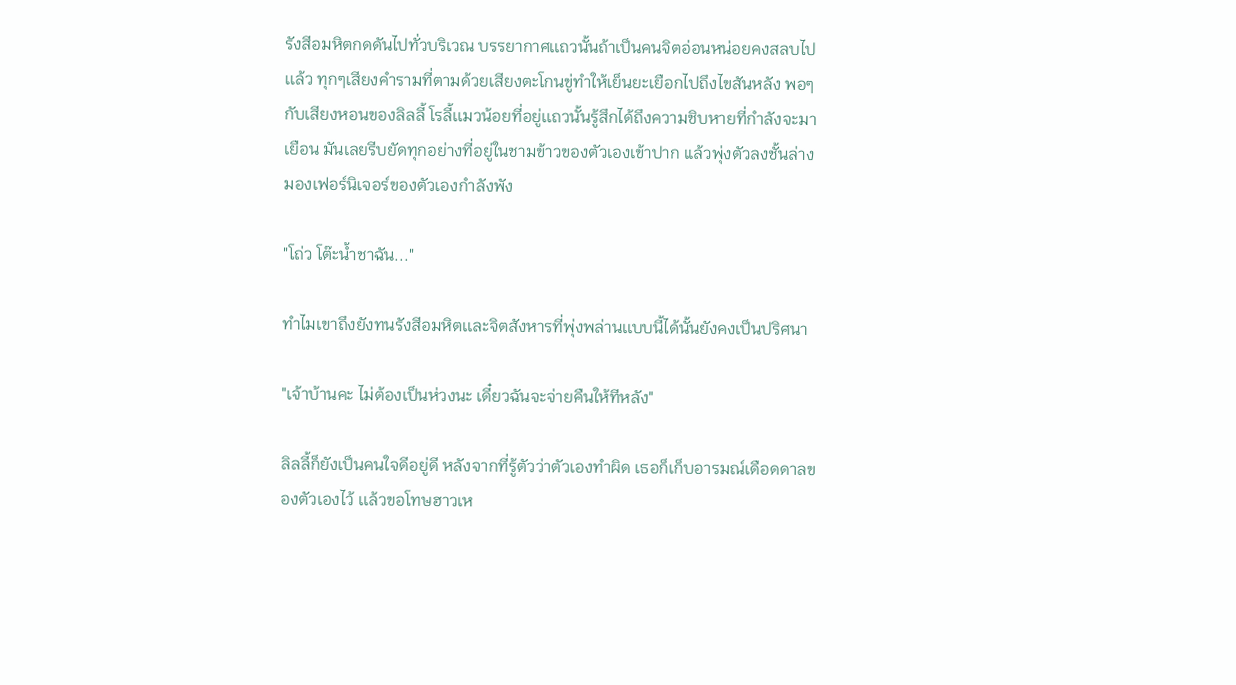รังสีอมหิตกดดันไปทั่วบริเวณ บรรยากาศเเถวนั้นถ้าเป็นคนจิตอ่อนหน่อยคงสลบไปเเล้ว ทุกๆเสียงคำรามที่ตามด้วยเสียงตะโกนขู่ทำให้เย็นยะเยือกไปถึงไขสันหลัง พอๆกับเสียงหอนของลิลลี้ โรลี้เเมวน้อยที่อยู่เเถวนั้นรู้สึกได้ถึงความชิบหายที่กำลังจะมาเยือน มันเลยรีบยัดทุกอย่างที่อยู่ในชามข้าวของตัวเองเข้าปาก เเล้วพุ่งตัวลงชั้นล่าง มองเฟอร์นิเจอร์ของตัวเองกำลังพัง

"โถ่ว โต๊ะน้ำชาฉัน..."

ทำไมเขาถึงยังทนรังสีอมหิตเเละจิตสังหารที่พุ่งพล่านเเบบนี้ได้นั้นยังคงเป็นปริศนา

"เจ้าบ้านคะ ไม่ต้องเป็นห่วงนะ เดี๋ยวฉันจะจ่ายคืนให้ทีหลัง"

ลิลลี้ก็ยังเป็นคนใจดีอยู่ดี หลังจากที่รู้ตัวว่าตัวเองทำผิด เธอก็เก็บอารมณ์เดือดดาลของตัวเองไว้ เเล้วขอโทษฮาวเห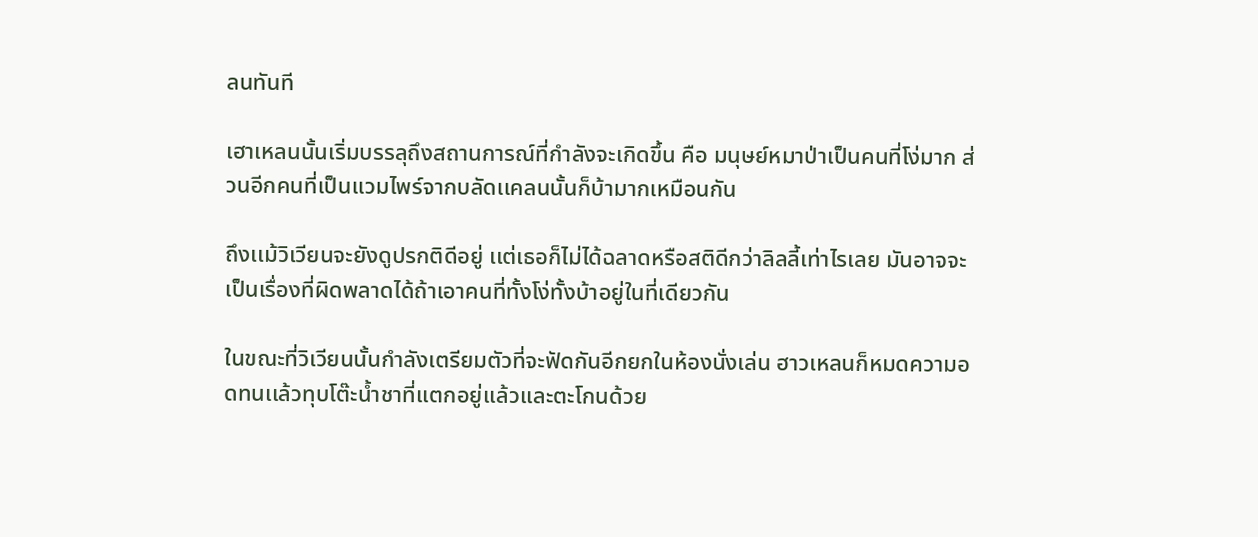ลนทันที

เฮาเหลนนั้นเริ่มบรรลุถึงสถานการณ์ที่กำลังจะเกิดขึ้น คือ มนุษย์หมาป่าเป็นคนที่โง่มาก ส่วนอีกคนที่เป็นเเวมไพร์จากบลัดเเคลนนั้นก็บ้ามากเหมือนกัน

ถึงเเม้วิเวียนจะยังดูปรกติดีอยู่ เเต่เธอก็ไม่ได้ฉลาดหรือสติดีกว่าลิลลี้เท่าไรเลย มันอาจจะเป็นเรื่องที่ผิดพลาดได้ถ้าเอาคนที่ทั้งโง่ทั้งบ้าอยู่ในที่เดียวกัน

ในขณะที่วิเวียนนั้นกำลังเตรียมตัวที่จะฟัดกันอีกยกในห้องนั่งเล่น ฮาวเหลนก็หมดความอดทนเเล้วทุบโต๊ะน้ำชาที่เเตกอยู่เเล้วเเละตะโกนด้วย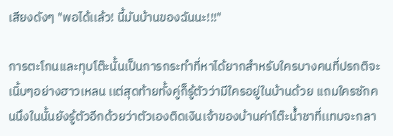เสียงดังๆ "พอได้เเล้ว! นี้มันบ้านของฉันนะ!!!"

การตะโกนเเละทุบโต๊ะนั้นเป็นการกระทำที่หาได้ยากสำหรับใครบางคนที่ปรกติจะเนิ้บๆอย่างฮาวเหลน เเต่สุดท้ายทั้งคู่ก็รู้ตัวว่ามีใครอยู่ในบ้านด้วย เเถมใครซักคนนึงในนั้นยังรู้ตัวอีกด้วยว่าตัวเองติดเงินเจ้าของบ้านค่าโต๊ะน้ำชาที่เเทบจะกลา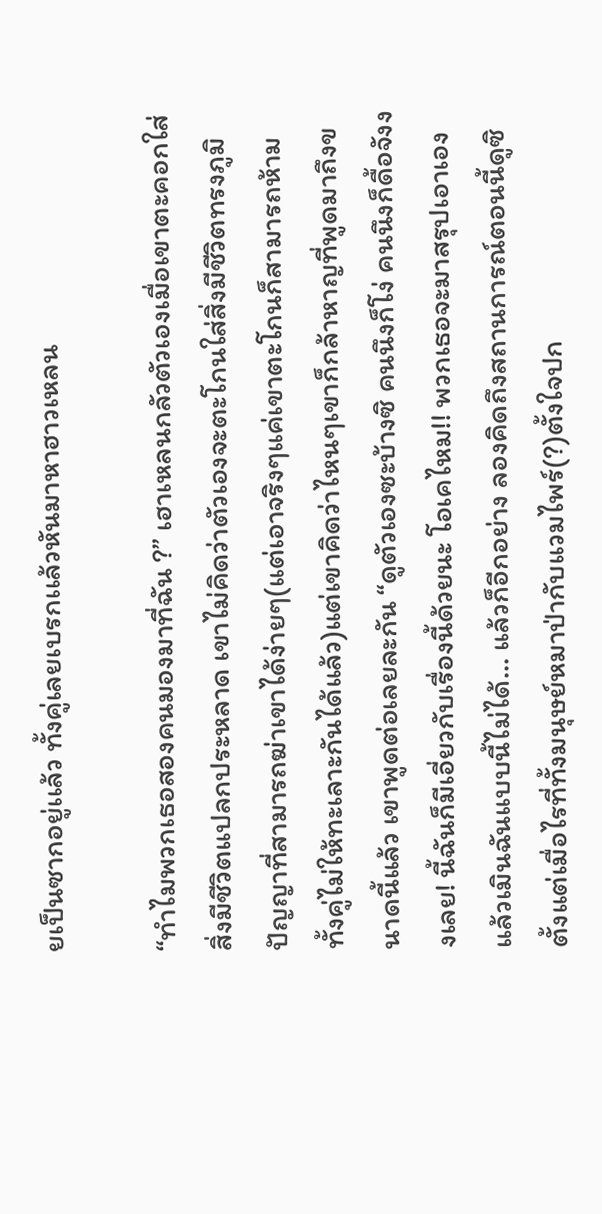ยเป็นซากอยู่เเล้ว ทั้งคู่เลยเบรกเเล้วหันมาหาฮาวเหลน

“ทำไมพวกเธอสองคนมองมาที่ฉัน ?” เฮาเหลนกลัวตัวเองเมื่อเขาตะคอกใส่สิ่งมีชีวิตแปลกประหลาด เขาไม่คิดว่าตัวเองจะตะโกนใส่สิ่งมีชีวิตทรงภูมิปัญญาที่สามารถฆ่าเขาได้ง่ายๆ(แต่เอาจริงๆแค่เขาตะโกนก็สามารถห้ามทั้งคู่ไม่ให้ทะเลาะกันได้แล้ว)แต่เขาคิดว่าไหนๆเขาก็กล้าหาญที่พูดมาถึงขนาดนี้แล้ว เขาพูดต่อเลยละกัน “ดูตัวเองซะบ้างซิ คนนึงก็โง่ คนนึงก็ดื้อจังงงเลย! นี้ฉันก็มีเอี่ยวกับเรื่องนี้ด้วยนะ โอเคไหม!! พวกเธอจะมาสรุปเอาเองแล้วเมินฉันแบบนี้ไม่ได้... แล้วก็อีกอย่าง ลองคิดถึงสถานการณ์ตอนนี้ดูซิ ตั้งแต่เมื่อไรที่ทั้งมนุษย์หมาป่ากับแวมไพร์(?)ตั้งใจปก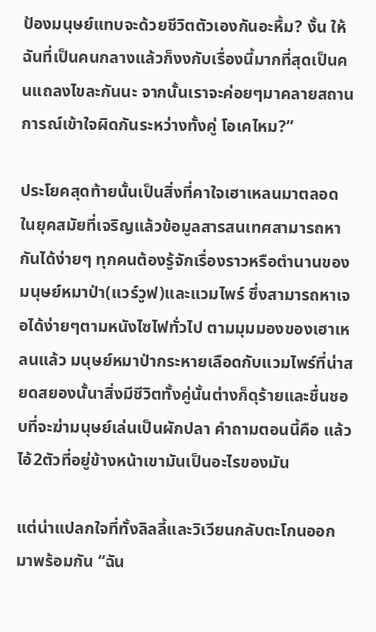ป้องมนุษย์แทบจะด้วยชีวิตตัวเองกันอะหื้ม? งั้น ให้ฉันที่เป็นคนกลางแล้วก็งงกับเรื่องนี้มากที่สุดเป็นคนแถลงไขละกันนะ จากนั้นเราจะค่อยๆมาคลายสถานการณ์เข้าใจผิดกันระหว่างทั้งคู่ โอเคไหม?”

ประโยคสุดท้ายนั้นเป็นสิ่งที่คาใจเฮาเหลนมาตลอด ในยุคสมัยที่เจริญแล้วข้อมูลสารสนเทศสามารถหากันได้ง่ายๆ ทุกคนต้องรู้จักเรื่องราวหรือตำนานของมนุษย์หมาป่า(แวร์วูฟ)และแวมไพร์ ซึ่งสามารถหาเจอได้ง่ายๆตามหนังไซไฟทั่วไป ตามมุมมองของเฮาเหลนแล้ว มนุษย์หมาป่ากระหายเลือดกับแวมไพร์ที่น่าสยดสยองนั้นาสิ่งมีชีวิตทั้งคู่นั้นต่างก็ดุร้ายและชื่นชอบที่จะฆ่ามนุษย์เล่นเป็นผักปลา คำถามตอนนี้คือ แล้วไอ้2ตัวที่อยู่ข้างหน้าเขามันเป็นอะไรของมัน

แต่น่าแปลกใจที่ทั้งลิลลี้และวิเวียนกลับตะโกนออกมาพร้อมกัน “ฉัน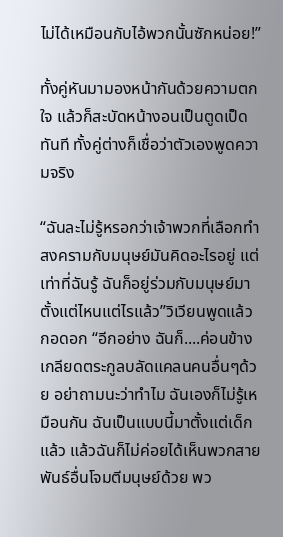ไม่ได้เหมือนกับไอ้พวกนั้นซักหน่อย!”

ทั้งคู่หันมามองหน้ากันด้วยความตกใจ แล้วก็สะบัดหน้างอนเป็นตูดเป็ดทันที ทั้งคู่ต่างก็เชื่อว่าตัวเองพูดความจริง

“ฉันละไม่รู้หรอกว่าเจ้าพวกที่เลือกทำสงครามกับมนุษย์มันคิดอะไรอยู่ แต่เท่าที่ฉันรู้ ฉันก็อยู่ร่วมกับมนุษย์มาตั้งแต่ไหนแต่ไรแล้ว”วิเวียนพูดแล้วกอดอก “อีกอย่าง ฉันก็....ค่อนข้างเกลียดตระกูลบลัดแคลนคนอื่นๆด้วย อย่าถามนะว่าทำไม ฉันเองก็ไม่รู้เหมือนกัน ฉันเป็นแบบนี้มาตั้งแต่เด็กแล้ว แล้วฉันก็ไม่ค่อยได้เห็นพวกสายพันธ์อื่นโจมตีมนุษย์ด้วย พว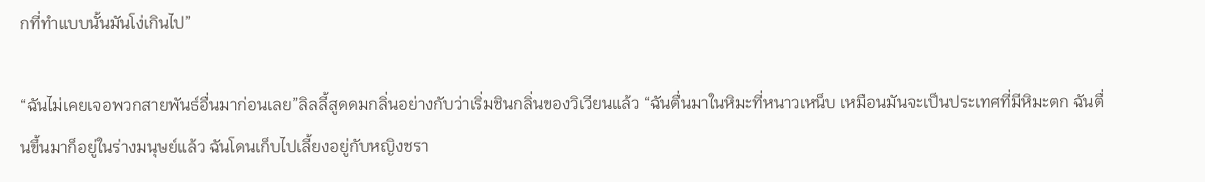กที่ทำแบบนั้นมันโง่เกินไป”

“ฉันไม่เคยเจอพวกสายพันธ์อื่นมาก่อนเลย”ลิลลี้สูดดมกลิ่นอย่างกับว่าเริ่มชินกลิ่นของวิเวียนแล้ว “ฉันตื่นมาในหิมะที่หนาวเหน็บ เหมือนมันจะเป็นประเทศที่มีหิมะตก ฉันตื่นขึ้นมาก็อยู่ในร่างมนุษย์แล้ว ฉันโดนเก็บไปเลี้ยงอยู่กับหญิงชรา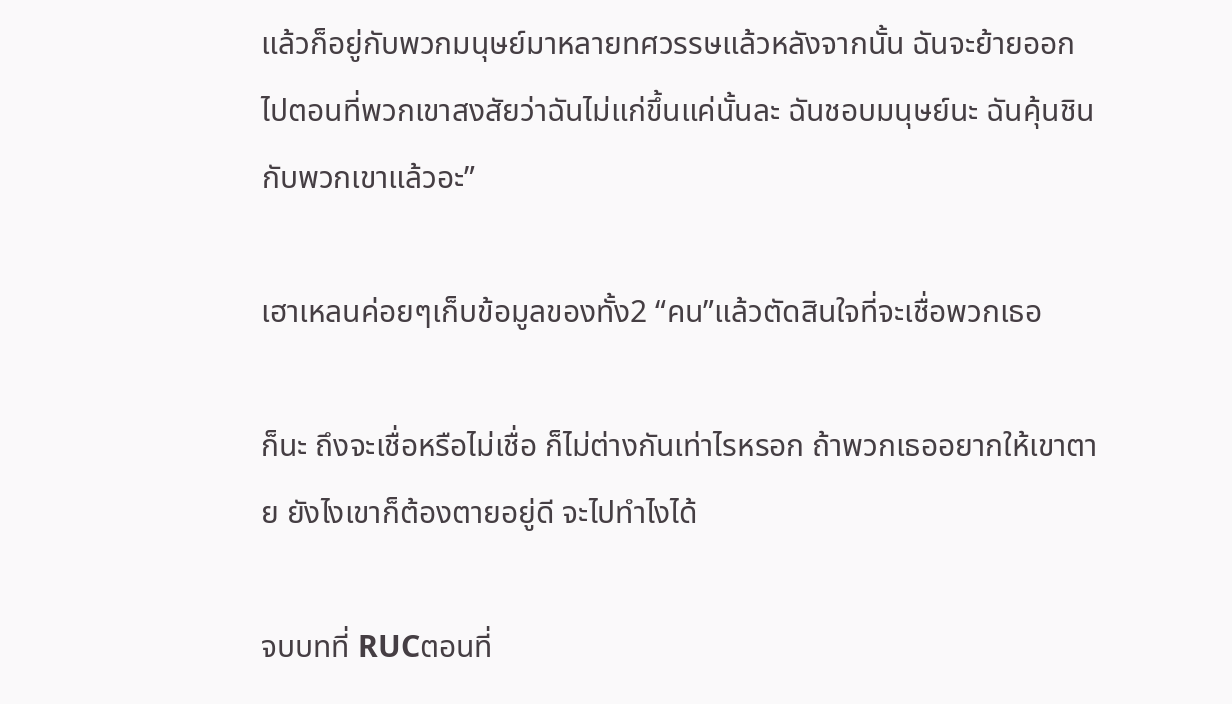แล้วก็อยู่กับพวกมนุษย์มาหลายทศวรรษแล้วหลังจากนั้น ฉันจะย้ายออกไปตอนที่พวกเขาสงสัยว่าฉันไม่แก่ขึ้นแค่นั้นละ ฉันชอบมนุษย์นะ ฉันคุ้นชินกับพวกเขาแล้วอะ”

เฮาเหลนค่อยๆเก็บข้อมูลของทั้ง2 “คน”แล้วตัดสินใจที่จะเชื่อพวกเธอ

ก็นะ ถึงจะเชื่อหรือไม่เชื่อ ก็ไม่ต่างกันเท่าไรหรอก ถ้าพวกเธออยากให้เขาตาย ยังไงเขาก็ต้องตายอยู่ดี จะไปทำไงได้

จบบทที่ RUCตอนที่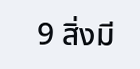9 สิ่งมี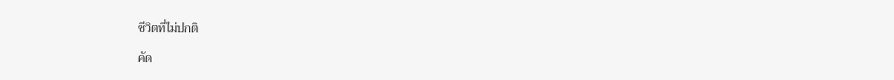ชีวิตที่ไม่ปกติ

คัด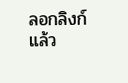ลอกลิงก์แล้ว